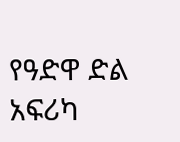የዓድዋ ድል አፍሪካ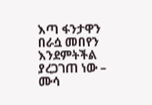እጣ ፋንታዋን በራሷ መበየን እንደምትችል ያረጋገጠ ነው – ሙሳ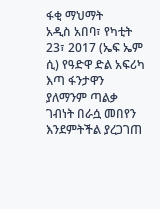ፋቂ ማህማት
አዲስ አበባ፣ የካቲት 23፣ 2017 (ኤፍ ኤም ሲ) የዓድዋ ድል አፍሪካ እጣ ፋንታዋን ያለማንም ጣልቃ ገብነት በራሷ መበየን እንደምትችል ያረጋገጠ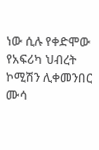ነው ሲሉ የቀድሞው የአፍሪካ ህብረት ኮሚሽን ሊቀመንበር ሙሳ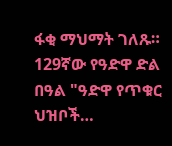ፋቂ ማህማት ገለጹ።
129ኛው የዓድዋ ድል በዓል "ዓድዋ የጥቁር ህዝቦች…